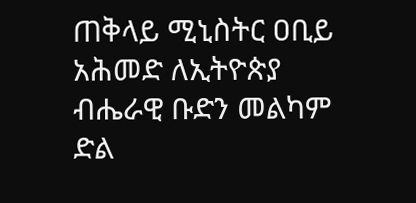ጠቅላይ ሚኒስትር ዐቢይ አሕመድ ለኢትዮጵያ ብሔራዊ ቡድን መልካም ድል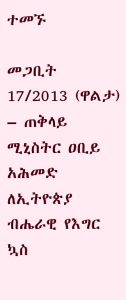ተመኙ

መጋቢት 17/2013 (ዋልታ) – ጠቅላይ ሚኒስትር ዐቢይ አሕመድ ለኢትዮጵያ ብሔራዊ የእግር ኳስ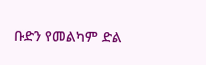ቡድን የመልካም ድል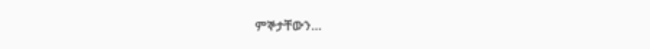ምኞታቸውን…